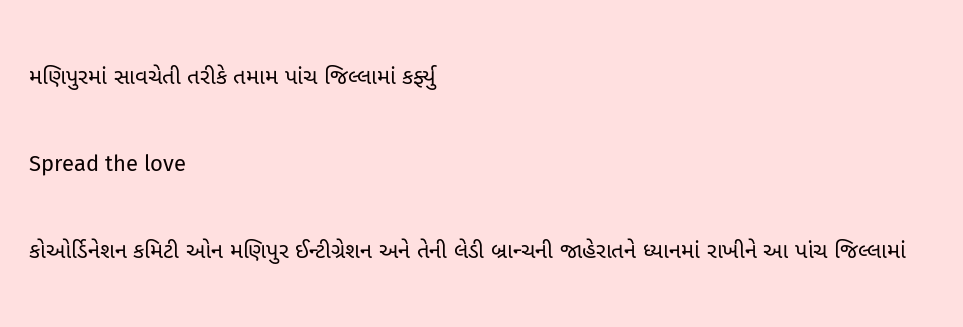મણિપુરમાં સાવચેતી તરીકે તમામ પાંચ જિલ્લામાં કર્ફ્યુ

Spread the love

કોઓર્ડિનેશન કમિટી ઓન મણિપુર ઈન્ટીગ્રેશન અને તેની લેડી બ્રાન્ચની જાહેરાતને ધ્યાનમાં રાખીને આ પાંચ જિલ્લામાં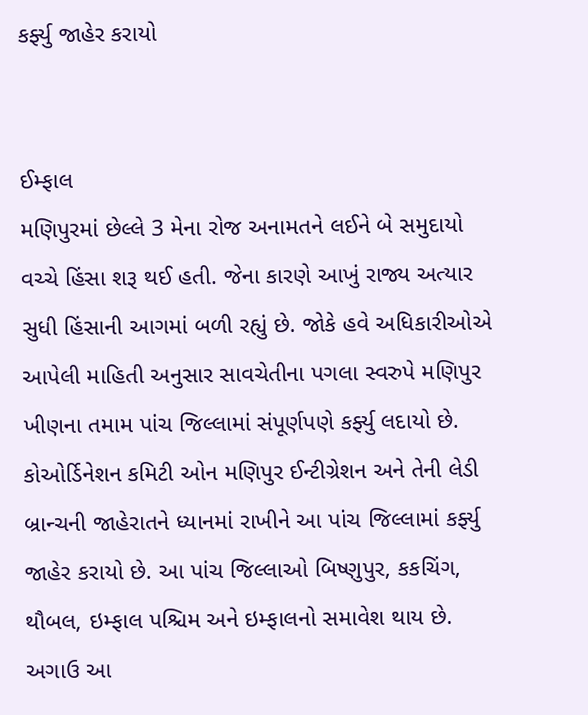કર્ફ્યુ જાહેર કરાયો


ઈમ્ફાલ
મણિપુરમાં છેલ્લે 3 મેના રોજ અનામતને લઈને બે સમુદાયો વચ્ચે હિંસા શરૂ થઈ હતી. જેના કારણે આખું રાજ્ય અત્યાર સુધી હિંસાની આગમાં બળી રહ્યું છે. જોકે હવે અધિકારીઓએ આપેલી માહિતી અનુસાર સાવચેતીના પગલા સ્વરુપે મણિપુર ખીણના તમામ પાંચ જિલ્લામાં સંપૂર્ણપણે કર્ફ્યુ લદાયો છે.
કોઓર્ડિનેશન કમિટી ઓન મણિપુર ઈન્ટીગ્રેશન અને તેની લેડી બ્રાન્ચની જાહેરાતને ધ્યાનમાં રાખીને આ પાંચ જિલ્લામાં કર્ફ્યુ જાહેર કરાયો છે. આ પાંચ જિલ્લાઓ બિષ્ણુપુર, કકચિંગ, થૌબલ, ઇમ્ફાલ પશ્ચિમ અને ઇમ્ફાલનો સમાવેશ થાય છે. અગાઉ આ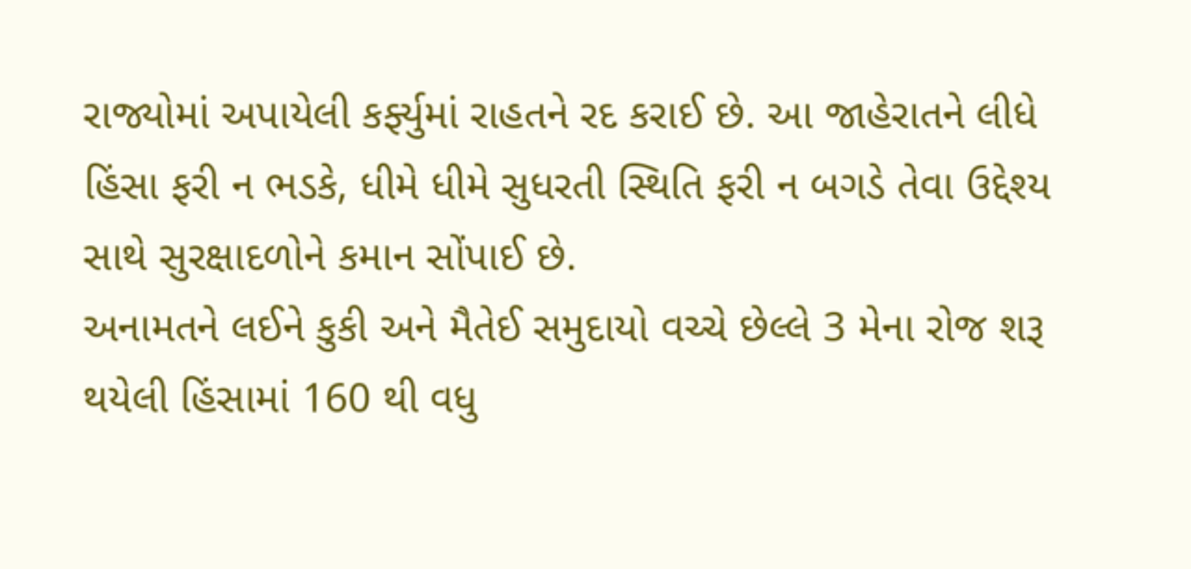રાજ્યોમાં અપાયેલી કર્ફ્યુમાં રાહતને રદ કરાઈ છે. આ જાહેરાતને લીધે હિંસા ફરી ન ભડકે, ધીમે ધીમે સુધરતી સ્થિતિ ફરી ન બગડે તેવા ઉદ્દેશ્ય સાથે સુરક્ષાદળોને કમાન સોંપાઈ છે.
અનામતને લઈને કુકી અને મૈતેઈ સમુદાયો વચ્ચે છેલ્લે 3 મેના રોજ શરૂ થયેલી હિંસામાં 160 થી વધુ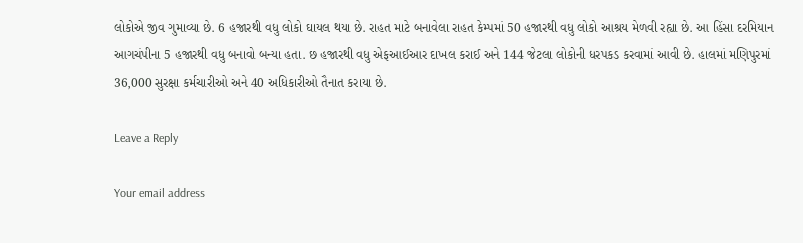લોકોએ જીવ ગુમાવ્યા છે. 6 હજારથી વધુ લોકો ઘાયલ થયા છે. રાહત માટે બનાવેલા રાહત કેમ્પમાં 50 હજારથી વધુ લોકો આશ્રય મેળવી રહ્યા છે. આ હિંસા દરમિયાન આગચંપીના 5 હજારથી વધુ બનાવો બન્યા હતા. છ હજારથી વધુ એફઆઈઆર દાખલ કરાઈ અને 144 જેટલા લોકોની ધરપકડ કરવામાં આવી છે. હાલમાં મણિપુરમાં 36,000 સુરક્ષા કર્મચારીઓ અને 40 અધિકારીઓ તૈનાત કરાયા છે.

Leave a Reply

Your email address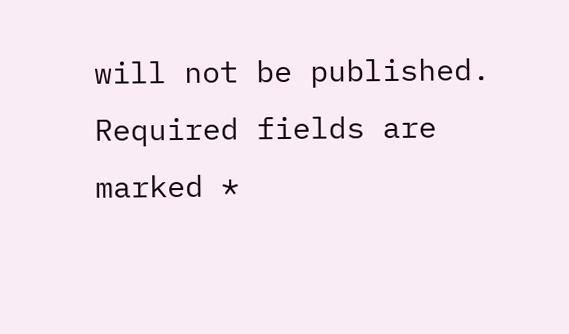will not be published. Required fields are marked *